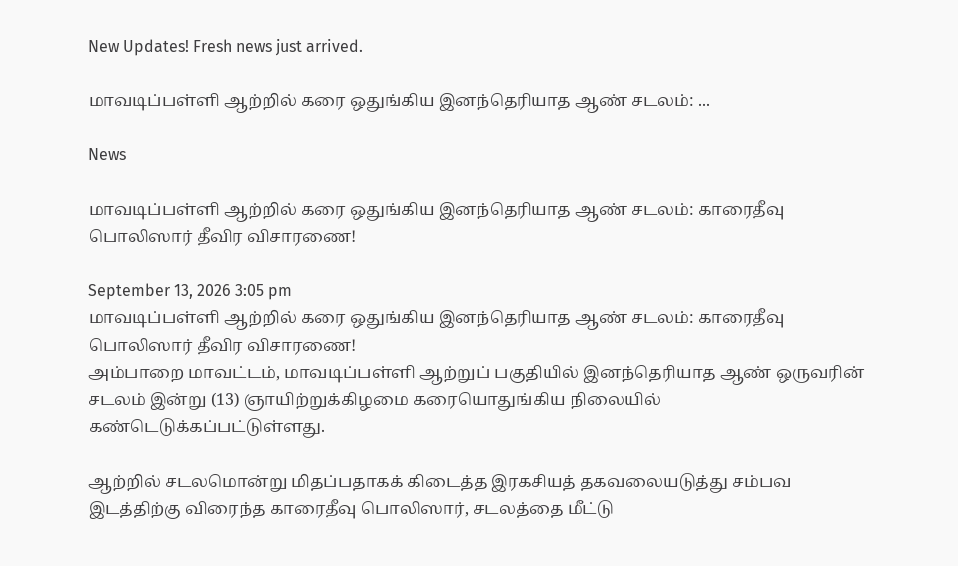New Updates! Fresh news just arrived.

மாவடிப்பள்ளி ஆற்றில் கரை ஒதுங்கிய இனந்தெரியாத ஆண் சடலம்: ...

News

மாவடிப்பள்ளி ஆற்றில் கரை ஒதுங்கிய இனந்தெரியாத ஆண் சடலம்: காரைதீவு பொலிஸார் தீவிர விசாரணை!

September 13, 2026 3:05 pm
மாவடிப்பள்ளி ஆற்றில் கரை ஒதுங்கிய இனந்தெரியாத ஆண் சடலம்: காரைதீவு பொலிஸார் தீவிர விசாரணை!
அம்பாறை மாவட்டம், மாவடிப்பள்ளி ஆற்றுப் பகுதியில் இனந்தெரியாத ஆண் ஒருவரின் சடலம் இன்று (13) ஞாயிற்றுக்கிழமை கரையொதுங்கிய நிலையில் கண்டெடுக்கப்பட்டுள்ளது.

ஆற்றில் சடலமொன்று மிதப்பதாகக் கிடைத்த இரகசியத் தகவலையடுத்து சம்பவ இடத்திற்கு விரைந்த காரைதீவு பொலிஸார், சடலத்தை மீட்டு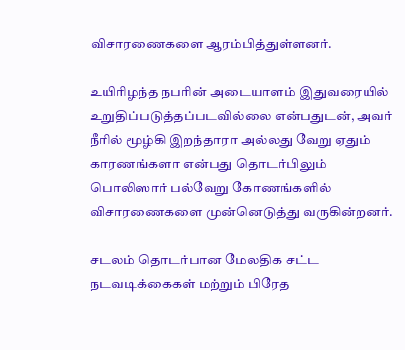விசாரணைகளை ஆரம்பித்துள்ளனர்.

உயிரிழந்த நபரின் அடையாளம் இதுவரையில் உறுதிப்படுத்தப்படவில்லை என்பதுடன், அவர் நீரில் மூழ்கி இறந்தாரா அல்லது வேறு ஏதும் காரணங்களா என்பது தொடர்பிலும் பொலிஸார் பல்வேறு கோணங்களில் விசாரணைகளை முன்னெடுத்து வருகின்றனர்.

சடலம் தொடர்பான மேலதிக சட்ட நடவடிக்கைகள் மற்றும் பிரேத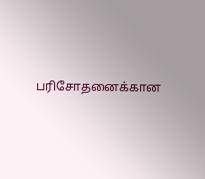பரிசோதனைக்கான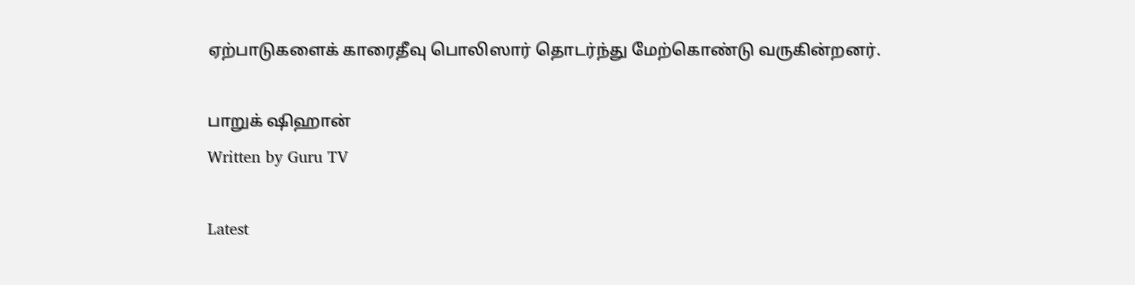ஏற்பாடுகளைக் காரைதீவு பொலிஸார் தொடர்ந்து மேற்கொண்டு வருகின்றனர்.

பாறுக் ஷிஹான்
Written by Guru TV

Latest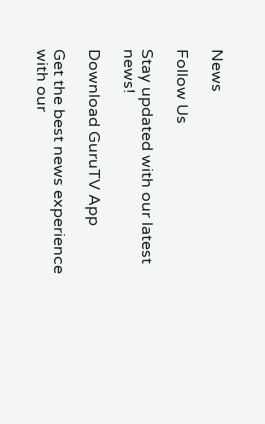News

Follow Us

Stay updated with our latest news!

Download GuruTV App

Get the best news experience with our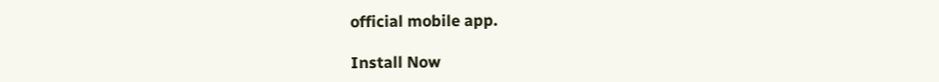official mobile app.

Install Now